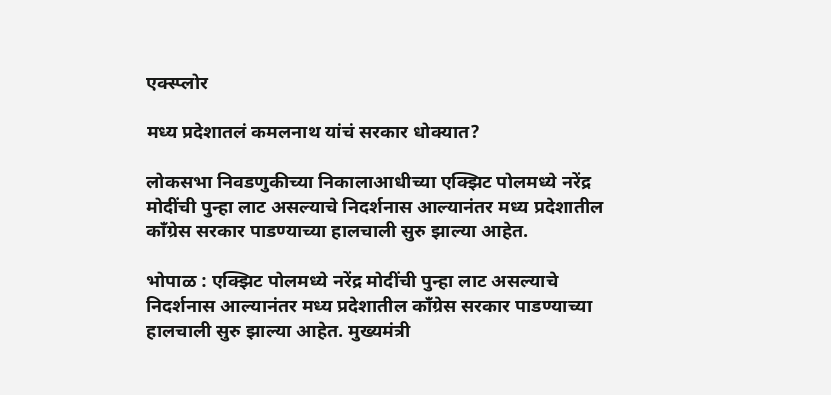एक्स्प्लोर

मध्य प्रदेशातलं कमलनाथ यांचं सरकार धोक्यात?

लोकसभा निवडणुकीच्या निकालाआधीच्या एक्झिट पोलमध्ये नरेंद्र मोदींची पुन्हा लाट असल्याचे निदर्शनास आल्यानंतर मध्य प्रदेशातील काँग्रेस सरकार पाडण्याच्या हालचाली सुरु झाल्या आहेत.

भोपाळ : एक्झिट पोलमध्ये नरेंद्र मोदींची पुन्हा लाट असल्याचे निदर्शनास आल्यानंतर मध्य प्रदेशातील काँग्रेस सरकार पाडण्याच्या हालचाली सुरु झाल्या आहेत. मुख्यमंत्री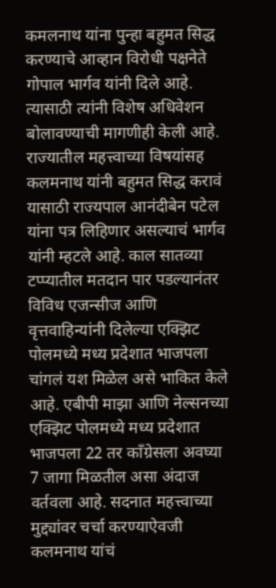कमलनाथ यांना पुन्हा बहुमत सिद्ध करण्याचे आव्हान विरोधी पक्षनेते गोपाल भार्गव यांनी दिले आहे. त्यासाठी त्यांनी विशेष अधिवेशन बोलावण्याची मागणीही केली आहे. राज्यातील महत्त्वाच्या विषयांसह कलमनाथ यांनी बहुमत सिद्ध करावं यासाठी राज्यपाल आनंदीबेन पटेल यांना पत्र लिहिणार असल्याचं भार्गव यांनी म्हटले आहे. काल सातव्या टप्प्यातील मतदान पार पडल्यानंतर विविध एजन्सीज आणि वृत्तवाहिन्यांनी दिलेल्या एक्झिट पोलमध्ये मध्य प्रदेशात भाजपला चांगलं यश मिळेल असे भाकित केले आहे. एबीपी माझा आणि नेल्सनच्या एक्झिट पोलमध्ये मध्य प्रदेशात भाजपला 22 तर काँग्रेसला अवघ्या 7 जागा मिळतील असा अंदाज वर्तवला आहे. सदनात महत्त्वाच्या मुद्द्यांवर चर्चा करण्याऐवजी कलमनाथ यांचं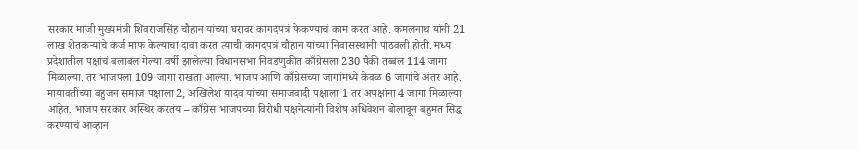सरकार माजी मुख्यमंत्री शिवराजसिंह चौहान यांच्या घरावर कागदपत्रं फेकण्याचं काम करत आहे. कमलनाथ यांनी 21 लाख शेतकऱ्यांचे कर्ज माफ केल्याचा दावा करत त्याची कागदपत्रं चौहान यांच्या निवासस्थानी पाठवली होती. मध्य प्रदेशातील पक्षांचं बलाबल गेल्या वर्षी झालेल्या विधानसभा निवडणुकीत काँग्रेसला 230 पैकी तब्बल 114 जागा मिळाल्या. तर भाजपला 109 जागा राखता आल्या. भाजप आणि काँग्रेसच्या जागांमध्ये केवळ 6 जागांचे अंतर आहे. मायावतींच्या बहुजन समाज पक्षाला 2, अखिलेश यादव यांच्या समाजवादी पक्षाला 1 तर अपक्षांना 4 जागा मिळाल्या आहेत. भाजप सरकार अस्थिर करतंय – काँग्रेस भाजपच्या विरोधी पक्षनेत्यांनी विशेष अधिवेशन बोलावून बहुमत सिद्ध करण्याचं आव्हान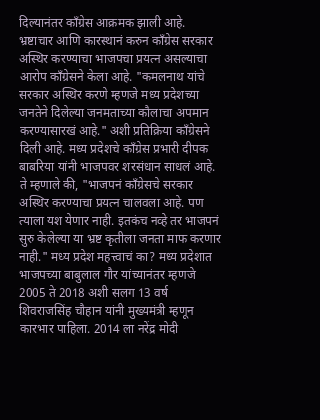दिल्यानंतर काँग्रेस आक्रमक झाली आहे. भ्रष्टाचार आणि कारस्थानं करुन काँग्रेस सरकार अस्थिर करण्याचा भाजपचा प्रयत्न असल्याचा आरोप काँग्रेसने केला आहे. "कमलनाथ यांचे सरकार अस्थिर करणे म्हणजे मध्य प्रदेशच्या जनतेने दिलेल्या जनमताच्या कौलाचा अपमान करण्यासारखं आहे." अशी प्रतिक्रिया काँग्रेसने दिली आहे. मध्य प्रदेशचे काँग्रेस प्रभारी दीपक बाबरिया यांनी भाजपवर शरसंधान साधलं आहे. ते म्हणाले की, "भाजपनं काँग्रेसचे सरकार अस्थिर करण्याचा प्रयत्न चालवला आहे. पण त्याला यश येणार नाही. इतकंच नव्हे तर भाजपनं सुरु केलेल्या या भ्रष्ट कृतीला जनता माफ करणार नाही." मध्य प्रदेश महत्त्वाचं का? मध्य प्रदेशात भाजपच्या बाबुलाल गौर यांच्यानंतर म्हणजे 2005 ते 2018 अशी सलग 13 वर्ष शिवराजसिंह चौहान यांनी मुख्यमंत्री म्हणून कारभार पाहिला. 2014 ला नरेंद्र मोदी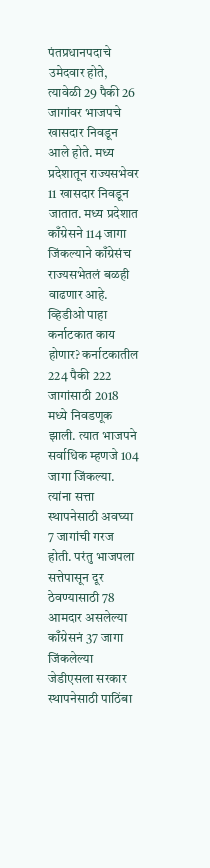पंतप्रधानपदाचे उमेदवार होते, त्यावेळी 29 पैकी 26 जागांवर भाजपचे खासदार निवडून आले होते. मध्य प्रदेशातून राज्यसभेवर 11 खासदार निवडून जातात. मध्य प्रदेशात काँग्रेसने 114 जागा जिंकल्याने काँग्रेसंच राज्यसभेतलं बळही वाढणार आहे. व्हिडीओ पाहा कर्नाटकात काय होणार? कर्नाटकातील 224 पैकी 222 जागांसाठी 2018 मध्ये निवडणूक झाली. त्यात भाजपने सर्वाधिक म्हणजे 104 जागा जिंकल्या. त्यांना सत्ता स्थापनेसाठी अवघ्या 7 जागांची गरज होती. परंतु भाजपला सत्तेपासून दूर ठेवण्यासाठी 78 आमदार असलेल्या काँग्रेसनं 37 जागा जिंकलेल्या जेडीएसला सरकार स्थापनेसाठी पाठिंबा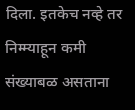दिला. इतकेच नव्हे तर निम्म्याहून कमी संख्याबळ असताना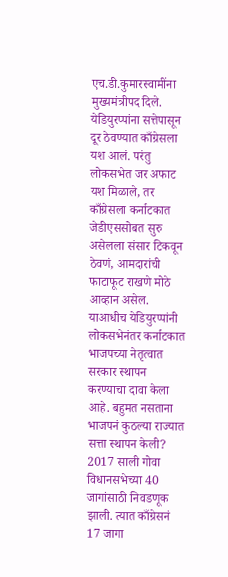एच.डी.कुमारस्वामींना मुख्यमंत्रीपद दिले. येडियुरप्पांना सत्तेपासून दूर ठेवण्यात काँग्रेसला यश आलं. परंतु लोकसभेत जर अफाट यश मिळाले, तर काँग्रेसला कर्नाटकात जेडीएससोबत सुरु असेलला संसार टिकवून ठेवणं, आमदारांची फाटाफूट राखणे मोठे आव्हान असेल. याआधीच येडियुरप्पांनी लोकसभेनंतर कर्नाटकात भाजपच्या नेतृत्वात सरकार स्थापन करण्याचा दावा केला आहे. बहुमत नसताना भाजपनं कुठल्या राज्यात सत्ता स्थापन केली? 2017 साली गोवा विधानसभेच्या 40 जागांसाठी निवडणूक झाली. त्यात काँग्रेसनं 17 जागा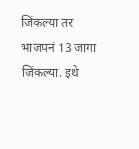जिंकल्या तर भाजपनं 13 जागा जिंकल्या. इथे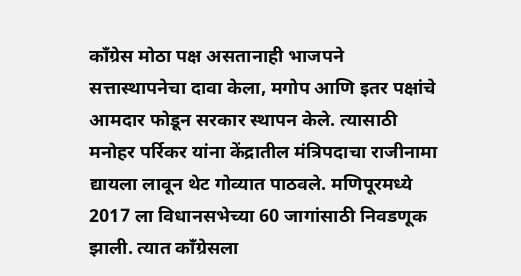काँग्रेस मोठा पक्ष असतानाही भाजपने सत्तास्थापनेचा दावा केला, मगोप आणि इतर पक्षांचे आमदार फोडून सरकार स्थापन केले. त्यासाठी मनोहर पर्रिकर यांना केंद्रातील मंत्रिपदाचा राजीनामा द्यायला लावून थेट गोव्यात पाठवले. मणिपूरमध्ये 2017 ला विधानसभेच्या 60 जागांसाठी निवडणूक झाली. त्यात काँग्रेसला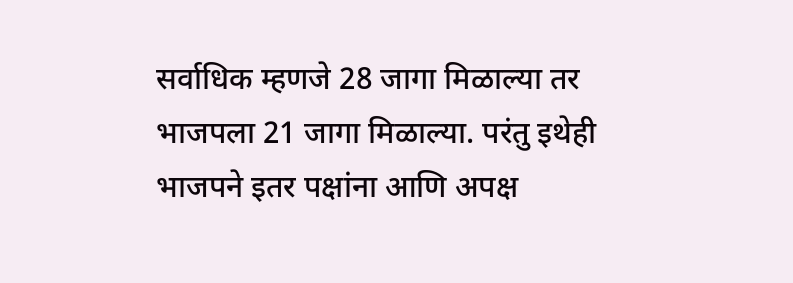सर्वाधिक म्हणजे 28 जागा मिळाल्या तर भाजपला 21 जागा मिळाल्या. परंतु इथेही भाजपने इतर पक्षांना आणि अपक्ष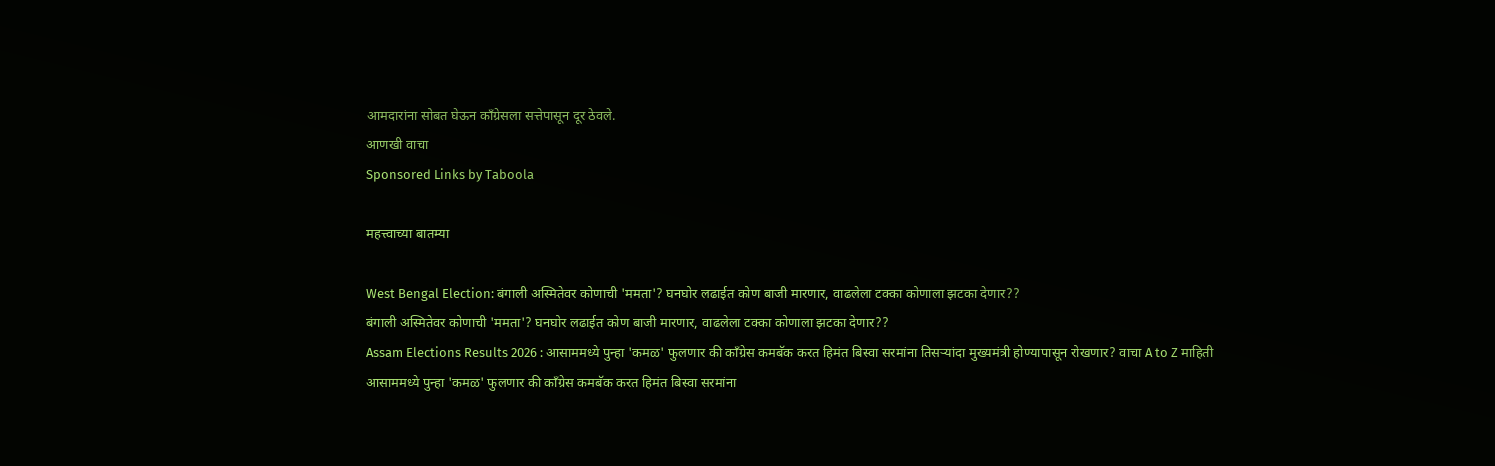आमदारांना सोबत घेऊन काँग्रेसला सत्तेपासून दूर ठेवले.
आणखी वाचा
Sponsored Links by Taboola

महत्त्वाच्या बातम्या

West Bengal Election: बंगाली अस्मितेवर कोणाची 'ममता'? घनघोर लढाईत कोण बाजी मारणार, वाढलेला टक्का कोणाला झटका देणार??
बंगाली अस्मितेवर कोणाची 'ममता'? घनघोर लढाईत कोण बाजी मारणार, वाढलेला टक्का कोणाला झटका देणार??
Assam Elections Results 2026 : आसाममध्ये पुन्हा 'कमळ' फुलणार की काँग्रेस कमबॅक करत हिमंत बिस्वा सरमांना तिसऱ्यांदा मुख्यमंत्री होण्यापासून रोखणार? वाचा A to Z माहिती
आसाममध्ये पुन्हा 'कमळ' फुलणार की काँग्रेस कमबॅक करत हिमंत बिस्वा सरमांना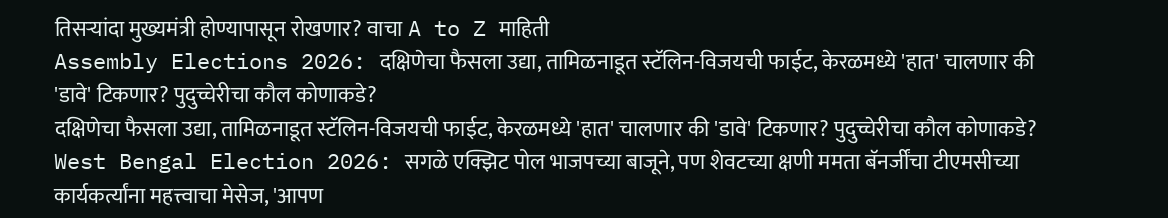तिसऱ्यांदा मुख्यमंत्री होण्यापासून रोखणार? वाचा A to Z माहिती
Assembly Elections 2026: दक्षिणेचा फैसला उद्या, तामिळनाडूत स्टॅलिन-विजयची फाईट, केरळमध्ये 'हात' चालणार की 'डावे' टिकणार? पुदुच्चेरीचा कौल कोणाकडे?
दक्षिणेचा फैसला उद्या, तामिळनाडूत स्टॅलिन-विजयची फाईट, केरळमध्ये 'हात' चालणार की 'डावे' टिकणार? पुदुच्चेरीचा कौल कोणाकडे?
West Bengal Election 2026: सगळे एक्झिट पोल भाजपच्या बाजूने, पण शेवटच्या क्षणी ममता बॅनर्जींचा टीएमसीच्या कार्यकर्त्यांना महत्त्वाचा मेसेज, 'आपण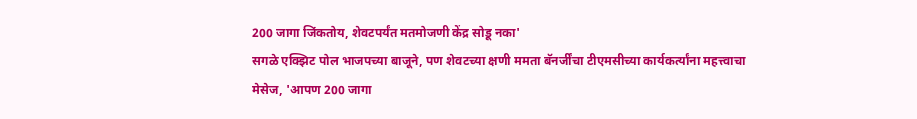200 जागा जिंकतोय, शेवटपर्यंत मतमोजणी केंद्र सोडू नका'
सगळे एक्झिट पोल भाजपच्या बाजूने, पण शेवटच्या क्षणी ममता बॅनर्जींचा टीएमसीच्या कार्यकर्त्यांना महत्त्वाचा मेसेज, 'आपण 200 जागा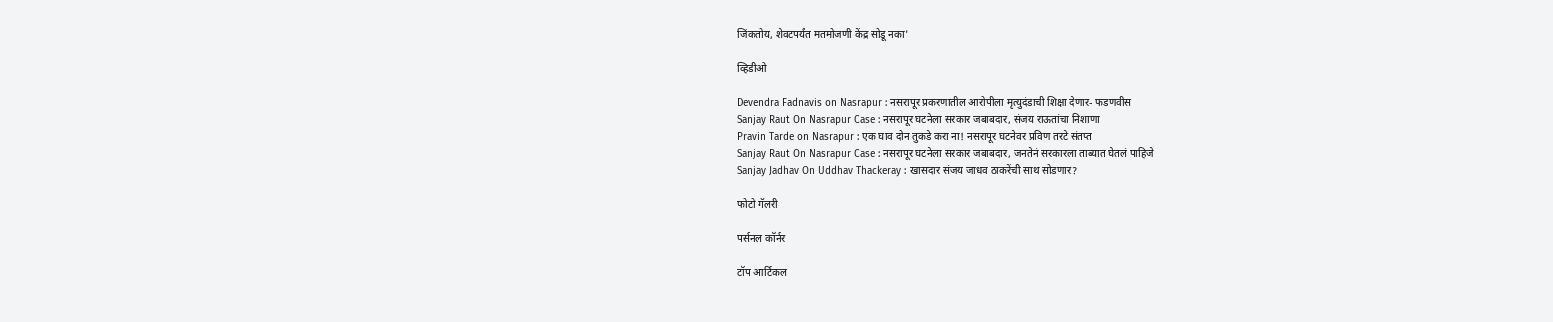जिंकतोय, शेवटपर्यंत मतमोजणी केंद्र सोडू नका'

व्हिडीओ

Devendra Fadnavis on Nasrapur : नसरापूर प्रकरणातील आरोपीला मृत्युदंडाची शिक्षा देणार- फडणवीस
Sanjay Raut On Nasrapur Case : नसरापूर घटनेला सरकार जबाबदार, संजय राऊतांचा निशाणा
Pravin Tarde on Nasrapur : एक घाव दोन तुकडे करा ना! नसरापूर घटनेवर प्रविण तरटे संतप्त
Sanjay Raut On Nasrapur Case : नसरापूर घटनेला सरकार जबाबदार, जनतेनं सरकारला ताब्यात घेतलं पाहिजे
Sanjay Jadhav On Uddhav Thackeray : खासदार संजय जाधव ठाकरेंची साथ सोडणार?

फोटो गॅलरी

पर्सनल कॉर्नर

टॉप आर्टिकल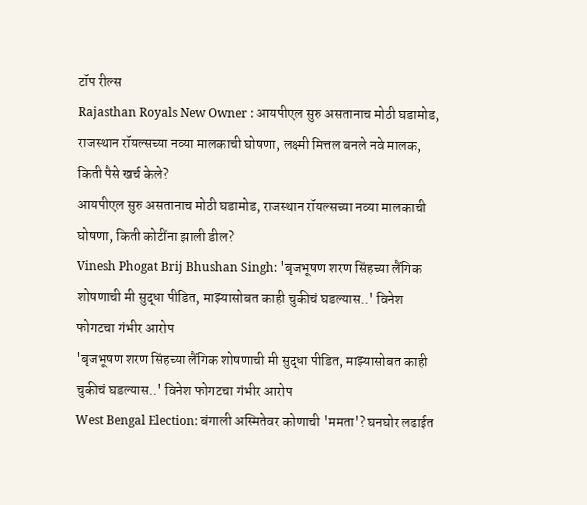टॉप रील्स
Rajasthan Royals New Owner : आयपीएल सुरु असतानाच मोठी घडामोड, राजस्थान रॉयल्सच्या नव्या मालकाची घोषणा, लक्ष्मी मित्तल बनले नवे मालक, किती पैसे खर्च केले?
आयपीएल सुरु असतानाच मोठी घडामोड, राजस्थान रॉयल्सच्या नव्या मालकाची घोषणा, किती कोटींना झाली डील?
Vinesh Phogat Brij Bhushan Singh: 'बृजभूषण शरण सिंहच्या लैंगिक शोषणाची मी सुद्धा पीडित, माझ्यासोबत काही चुकीचं घडल्यास..' विनेश फोगटचा गंभीर आरोप
'बृजभूषण शरण सिंहच्या लैंगिक शोषणाची मी सुद्धा पीडित, माझ्यासोबत काही चुकीचं घडल्यास..' विनेश फोगटचा गंभीर आरोप
West Bengal Election: बंगाली अस्मितेवर कोणाची 'ममता'? घनघोर लढाईत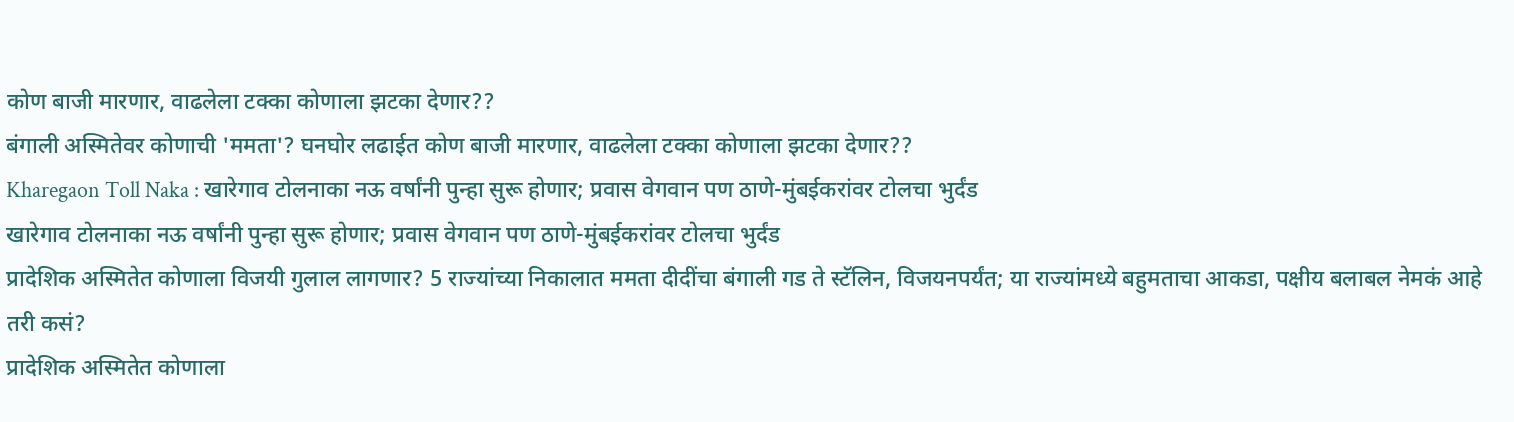कोण बाजी मारणार, वाढलेला टक्का कोणाला झटका देणार??
बंगाली अस्मितेवर कोणाची 'ममता'? घनघोर लढाईत कोण बाजी मारणार, वाढलेला टक्का कोणाला झटका देणार??
Kharegaon Toll Naka : खारेगाव टोलनाका नऊ वर्षांनी पुन्हा सुरू होणार; प्रवास वेगवान पण ठाणे-मुंबईकरांवर टोलचा भुर्दंड
खारेगाव टोलनाका नऊ वर्षांनी पुन्हा सुरू होणार; प्रवास वेगवान पण ठाणे-मुंबईकरांवर टोलचा भुर्दंड
प्रादेशिक अस्मितेत कोणाला विजयी गुलाल लागणार? 5 राज्यांच्या निकालात ममता दीदींचा बंगाली गड ते स्टॅलिन, विजयनपर्यंत; या राज्यांमध्ये बहुमताचा आकडा, पक्षीय बलाबल नेमकं आहे तरी कसं?
प्रादेशिक अस्मितेत कोणाला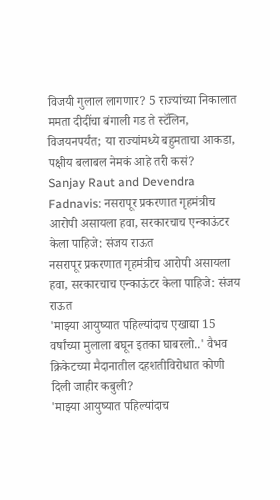विजयी गुलाल लागणार? 5 राज्यांच्या निकालात ममता दीदींचा बंगाली गड ते स्टॅलिन, विजयनपर्यंत; या राज्यांमध्ये बहुमताचा आकडा, पक्षीय बलाबल नेमकं आहे तरी कसं?
Sanjay Raut and Devendra Fadnavis: नसरापूर प्रकरणात गृहमंत्रीच आरोपी असायला हवा, सरकारचाच एन्काऊंटर केला पाहिजे: संजय राऊत
नसरापूर प्रकरणात गृहमंत्रीच आरोपी असायला हवा, सरकारचाच एन्काऊंटर केला पाहिजे: संजय राऊत
'माझ्या आयुष्यात पहिल्यांदाच एखाद्या 15 वर्षांच्या मुलाला बघून इतका घाबरलो..' वैभव क्रिकेटच्या मैदानातील दहशतीविरोधात कोणी दिली जाहीर कबुली?
'माझ्या आयुष्यात पहिल्यांदाच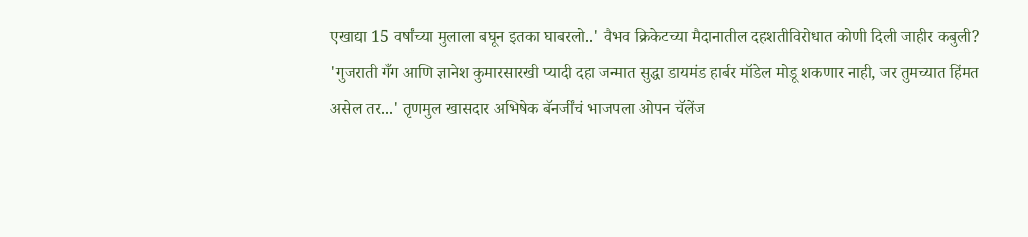एखाद्या 15 वर्षांच्या मुलाला बघून इतका घाबरलो..' वैभव क्रिकेटच्या मैदानातील दहशतीविरोधात कोणी दिली जाहीर कबुली?
'गुजराती गँग आणि ज्ञानेश कुमारसारखी प्यादी दहा जन्मात सुद्धा डायमंड हार्बर मॉडेल मोडू शकणार नाही, जर तुमच्यात हिंमत असेल तर...' तृणमुल खासदार अभिषेक बॅनर्जींचं भाजपला ओपन चॅलेंज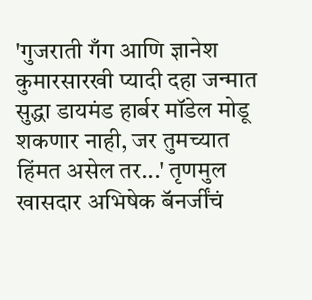'गुजराती गँग आणि ज्ञानेश कुमारसारखी प्यादी दहा जन्मात सुद्धा डायमंड हार्बर मॉडेल मोडू शकणार नाही, जर तुमच्यात हिंमत असेल तर...' तृणमुल खासदार अभिषेक बॅनर्जींचं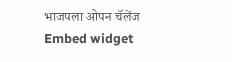भाजपला ओपन चॅलेंज
Embed widget